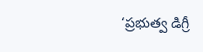‘ప్రభుత్వ డిగ్రీ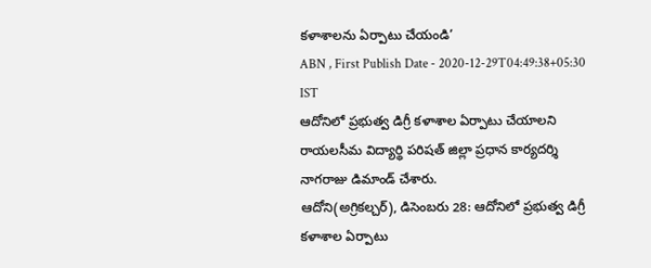కళాశాలను ఏర్పాటు చేయండి’
ABN , First Publish Date - 2020-12-29T04:49:38+05:30 IST
ఆదోనిలో ప్రభుత్వ డిగ్రీ కళాశాల ఏర్పాటు చేయాలని రాయలసీమ విద్యార్థి పరిషత్ జిల్లా ప్రధాన కార్యదర్శి నాగరాజు డిమాండ్ చేశారు.
ఆదోని(అగ్రికల్చర్), డిసెంబరు 28: ఆదోనిలో ప్రభుత్వ డిగ్రీ కళాశాల ఏర్పాటు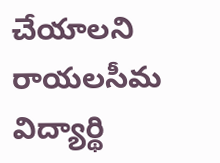చేయాలని రాయలసీమ విద్యార్థి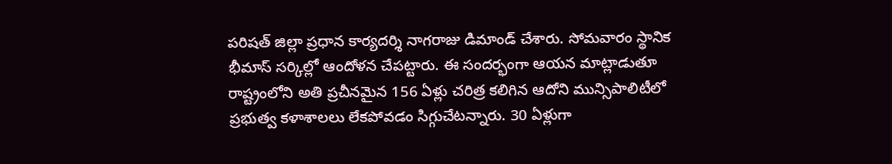పరిషత్ జిల్లా ప్రధాన కార్యదర్శి నాగరాజు డిమాండ్ చేశారు. సోమవారం స్థానిక భీమాస్ సర్కిల్లో ఆందోళన చేపట్టారు. ఈ సందర్భంగా ఆయన మాట్లాడుతూ రాష్ట్రంలోని అతి ప్రచీనమైన 156 ఏళ్లు చరిత్ర కలిగిన ఆదోని మున్సిపాలిటీలో ప్రభుత్వ కళాశాలలు లేకపోవడం సిగ్గుచేటన్నారు. 30 ఏళ్లుగా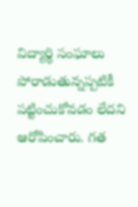విద్యార్థి సంఘాలు పోరాడుతున్నప్పటికీ పట్టించుకోవడం లేదని ఆరోపించారు. గత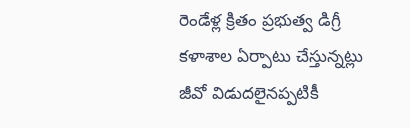రెండేళ్ల క్రితం ప్రభుత్వ డిగ్రీ కళాశాల ఏర్పాటు చేస్తున్నట్లు జీవో విడుదలైనప్పటికీ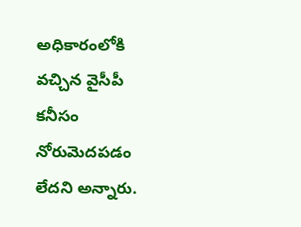అధికారంలోకి వచ్చిన వైసీపీ కనీసం నోరుమెదపడం లేదని అన్నారు.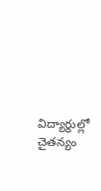విద్యార్థుల్లో చైతన్యం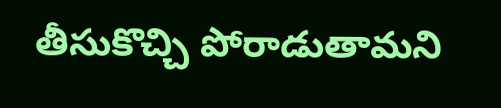తీసుకొచ్చి పోరాడుతామని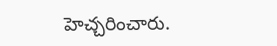హెచ్చరించారు.